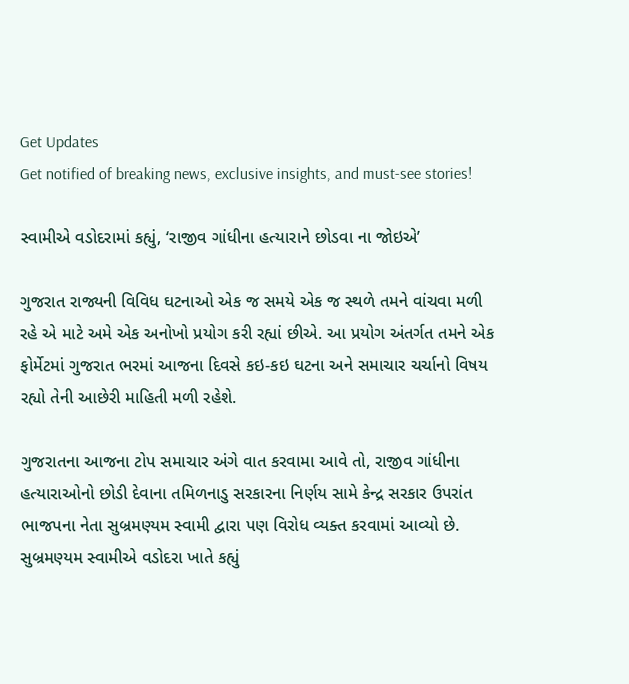Get Updates
Get notified of breaking news, exclusive insights, and must-see stories!

સ્વામીએ વડોદરામાં કહ્યું, ‘રાજીવ ગાંધીના હત્યારાને છોડવા ના જોઇએ’

ગુજરાત રાજ્યની વિવિધ ઘટનાઓ એક જ સમયે એક જ સ્થળે તમને વાંચવા મળી રહે એ માટે અમે એક અનોખો પ્રયોગ કરી રહ્યાં છીએ. આ પ્રયોગ અંતર્ગત તમને એક ફોર્મેટમાં ગુજરાત ભરમાં આજના દિવસે કઇ-કઇ ઘટના અને સમાચાર ચર્ચાનો વિષય રહ્યો તેની આછેરી માહિતી મળી રહેશે.

ગુજરાતના આજના ટોપ સમાચાર અંગે વાત કરવામા આવે તો, રાજીવ ગાંધીના હત્યારાઓનો છોડી દેવાના તમિળનાડુ સરકારના નિર્ણય સામે કેન્દ્ર સરકાર ઉપરાંત ભાજપના નેતા સુબ્રમણ્યમ સ્વામી દ્વારા પણ વિરોધ વ્યક્ત કરવામાં આવ્યો છે. સુબ્રમણ્યમ સ્વામીએ વડોદરા ખાતે કહ્યું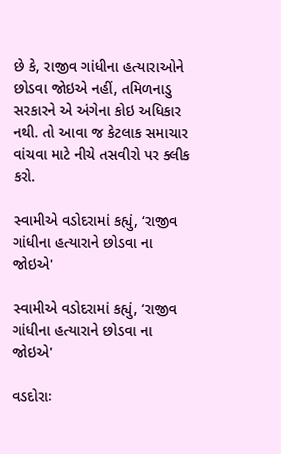છે કે, રાજીવ ગાંધીના હત્યારાઓને છોડવા જોઇએ નહીં, તમિળનાડુ સરકારને એ અંગેના કોઇ અધિકાર નથી. તો આવા જ કેટલાક સમાચાર વાંચવા માટે નીચે તસવીરો પર ક્લીક કરો.

સ્વામીએ વડોદરામાં કહ્યું, ‘રાજીવ ગાંધીના હત્યારાને છોડવા ના જોઇએ'

સ્વામીએ વડોદરામાં કહ્યું, ‘રાજીવ ગાંધીના હત્યારાને છોડવા ના જોઇએ'

વડદોરાઃ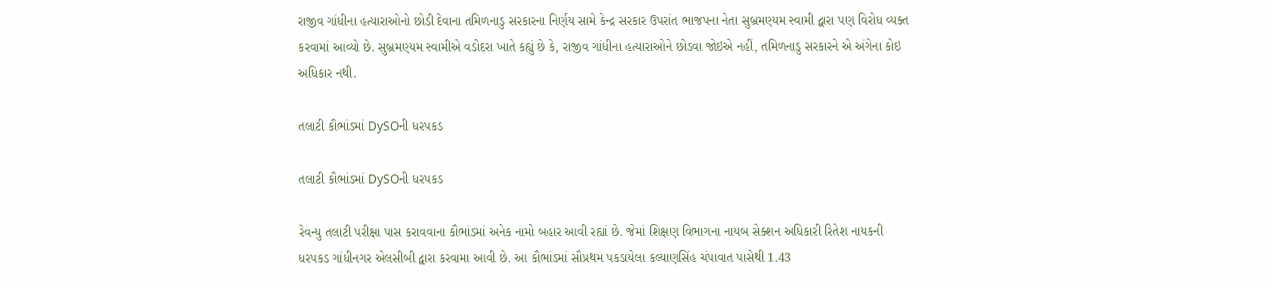રાજીવ ગાંધીના હત્યારાઓનો છોડી દેવાના તમિળનાડુ સરકારના નિર્ણય સામે કેન્દ્ર સરકાર ઉપરાંત ભાજપના નેતા સુબ્રમણ્યમ સ્વામી દ્વારા પણ વિરોધ વ્યક્ત કરવામાં આવ્યો છે. સુબ્રમણ્યમ સ્વામીએ વડોદરા ખાતે કહ્યું છે કે, રાજીવ ગાંધીના હત્યારાઓને છોડવા જોઇએ નહીં, તમિળનાડુ સરકારને એ અંગેના કોઇ અધિકાર નથી.

તલાટી કૌભાંડમાં DySOની ધરપકડ

તલાટી કૌભાંડમાં DySOની ધરપકડ

રેવન્યુ તલાટી પરીક્ષા પાસ કરાવવાના કૌભાંડમાં અનેક નામો બહાર આવી રહ્યાં છે. જેમાં શિક્ષણ વિભાગના નાયબ સેક્શન અધિકારી રિતેશ નાયકની ધરપકડ ગાંધીનગર એલસીબી દ્વારા કરવામા આવી છે. આ કૌભાંડમાં સૌપ્રથમ પકડાયેલા કલ્યાણસિંહ ચંપાવાત પાસેથી 1.43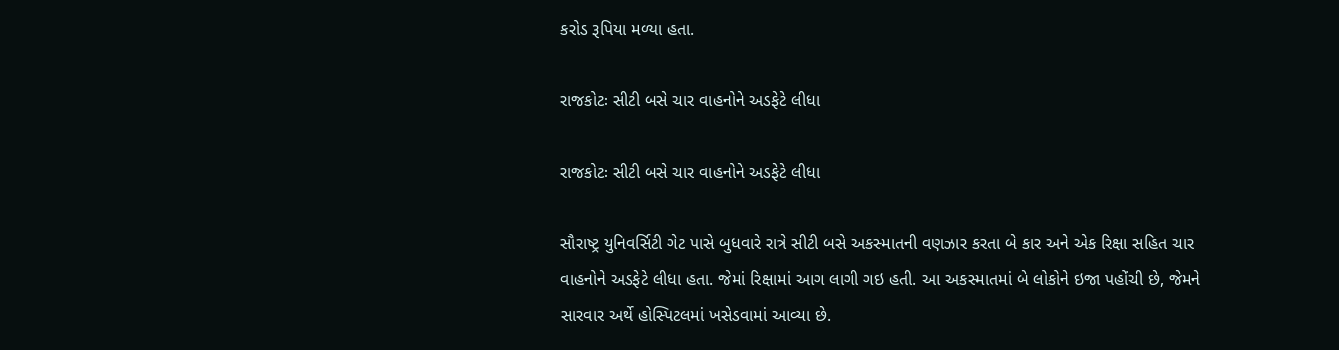કરોડ રૂપિયા મળ્યા હતા.

રાજકોટઃ સીટી બસે ચાર વાહનોને અડફેટે લીધા

રાજકોટઃ સીટી બસે ચાર વાહનોને અડફેટે લીધા

સૌરાષ્ટ્ર યુનિવર્સિટી ગેટ પાસે બુધવારે રાત્રે સીટી બસે અકસ્માતની વણઝાર કરતા બે કાર અને એક રિક્ષા સહિત ચાર વાહનોને અડફેટે લીધા હતા. જેમાં રિક્ષામાં આગ લાગી ગઇ હતી. આ અકસ્માતમાં બે લોકોને ઇજા પહોંચી છે, જેમને સારવાર અર્થે હોસ્પિટલમાં ખસેડવામાં આવ્યા છે.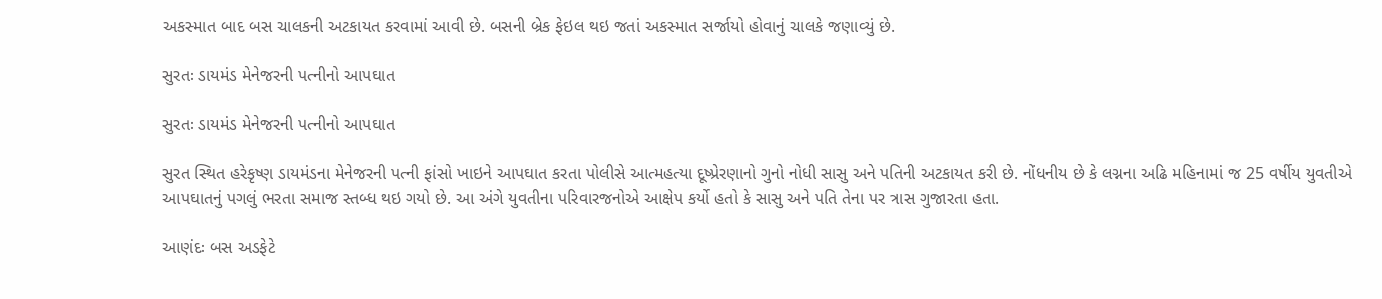અકસ્માત બાદ બસ ચાલકની અટકાયત કરવામાં આવી છે. બસની બ્રેક ફેઇલ થઇ જતાં અકસ્માત સર્જાયો હોવાનું ચાલકે જણાવ્યું છે.

સુરતઃ ડાયમંડ મેનેજરની પત્નીનો આપઘાત

સુરતઃ ડાયમંડ મેનેજરની પત્નીનો આપઘાત

સુરત સ્થિત હરેકૃષ્ણ ડાયમંડના મેનેજરની પત્ની ફાંસો ખાઇને આપઘાત કરતા પોલીસે આત્મહત્યા દૂષ્પ્રેરણાનો ગુનો નોધી સાસુ અને પતિની અટકાયત કરી છે. નોંધનીય છે કે લગ્નના અઢિ મહિનામાં જ 25 વર્ષીય યુવતીએ આપઘાતનું પગલું ભરતા સમાજ સ્તબ્ધ થઇ ગયો છે. આ અંગે યુવતીના પરિવારજનોએ આક્ષેપ કર્યો હતો કે સાસુ અને પતિ તેના પર ત્રાસ ગુજારતા હતા.

આણંદઃ બસ અડફેટે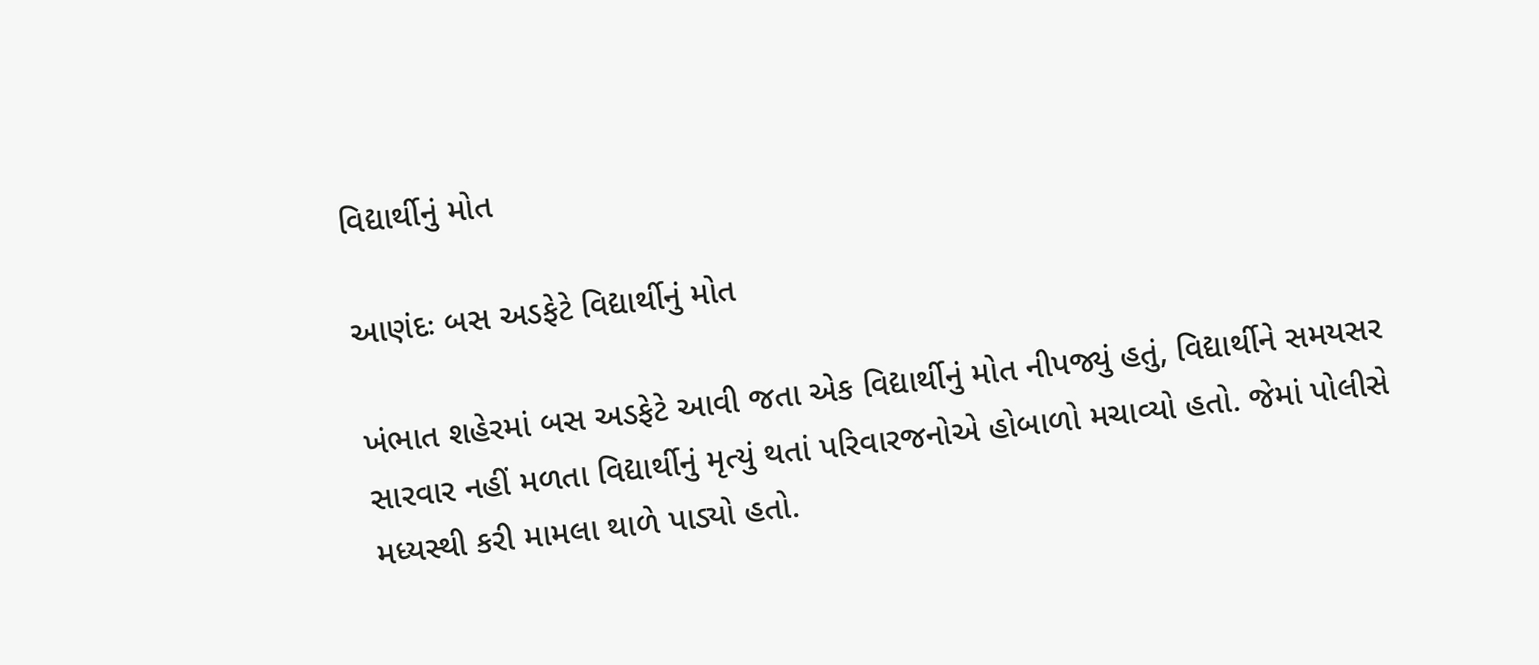વિદ્યાર્થીનું મોત

આણંદઃ બસ અડફેટે વિદ્યાર્થીનું મોત

ખંભાત શહેરમાં બસ અડફેટે આવી જતા એક વિદ્યાર્થીનું મોત નીપજ્યું હતું, વિદ્યાર્થીને સમયસર સારવાર નહીં મળતા વિદ્યાર્થીનું મૃત્યું થતાં પરિવારજનોએ હોબાળો મચાવ્યો હતો. જેમાં પોલીસે મધ્યસ્થી કરી મામલા થાળે પાડ્યો હતો.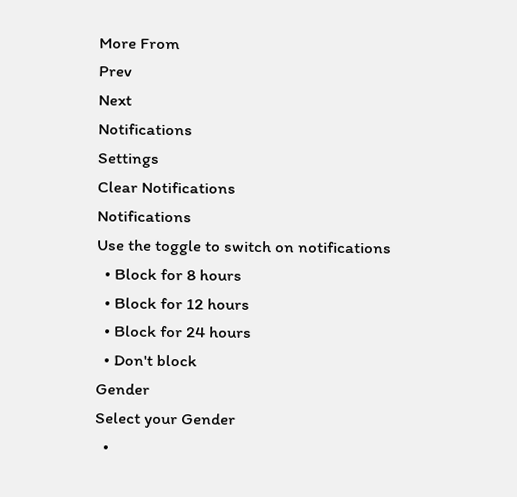More From
Prev
Next
Notifications
Settings
Clear Notifications
Notifications
Use the toggle to switch on notifications
  • Block for 8 hours
  • Block for 12 hours
  • Block for 24 hours
  • Don't block
Gender
Select your Gender
  •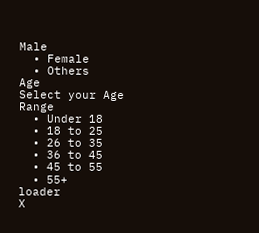Male
  • Female
  • Others
Age
Select your Age Range
  • Under 18
  • 18 to 25
  • 26 to 35
  • 36 to 45
  • 45 to 55
  • 55+
loader
X